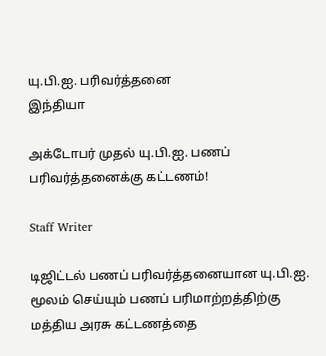யு.பி.ஐ. பரிவர்த்தனை
இந்தியா

அக்டோபர் முதல் யு.பி.ஐ. பணப் பரிவர்த்தனைக்கு கட்டணம்!

Staff Writer

டிஜிட்டல் பணப் பரிவர்த்தனையான யு.பி.ஐ. மூலம் செய்யும் பணப் பரிமாற்றத்திற்கு மத்திய அரசு கட்டணத்தை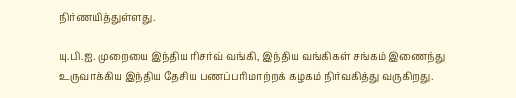நிர்ணயித்துள்ளது.

யு.பி.ஐ. முறையை இந்திய ரிசர்வ் வங்கி, இந்திய வங்கிகள் சங்கம் இணைந்து உருவாக்கிய இந்திய தேசிய பணப்பரிமாற்றக் கழகம் நிர்வகித்து வருகிறது.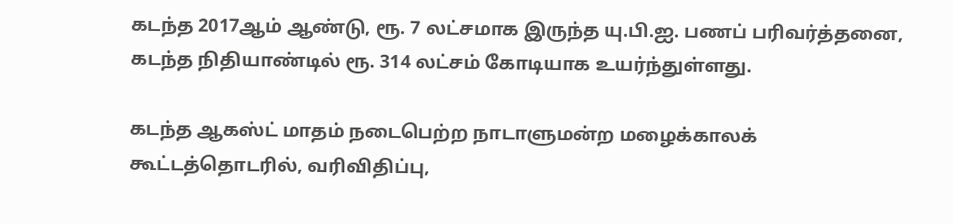கடந்த 2017ஆம் ஆண்டு, ரூ. 7 லட்சமாக இருந்த யு.பி.ஐ. பணப் பரிவர்த்தனை, கடந்த நிதியாண்டில் ரூ. 314 லட்சம் கோடியாக உயர்ந்துள்ளது.

கடந்த ஆகஸ்ட் மாதம் நடைபெற்ற நாடாளுமன்ற மழைக்காலக் கூட்டத்தொடரில், வரிவிதிப்பு,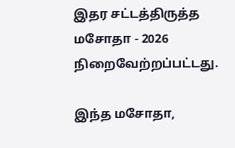இதர சட்டத்திருத்த மசோதா - 2026 நிறைவேற்றப்பட்டது.

இந்த மசோதா,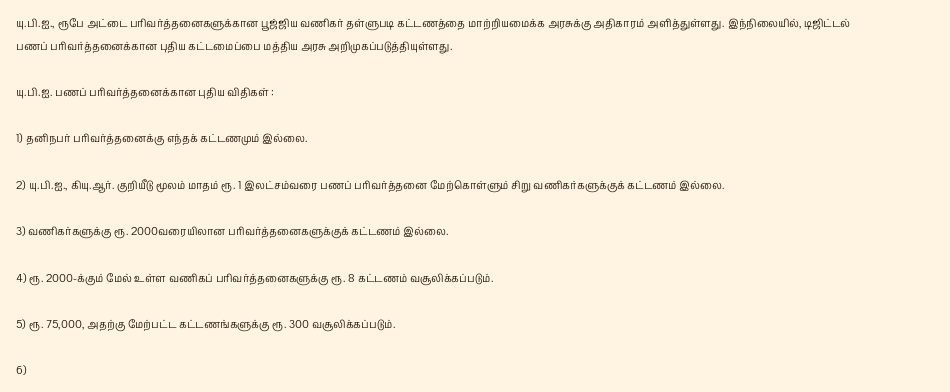யு.பி.ஐ., ரூபே அட்டை பரிவர்த்தனைகளுக்கான பூஜ்ஜிய வணிகர் தள்ளுபடி கட்டணத்தை மாற்றியமைக்க அரசுக்கு அதிகாரம் அளித்துள்ளது. இந்நிலையில், டிஜிட்டல் பணப் பரிவர்த்தனைக்கான புதிய கட்டமைப்பை மத்திய அரசு அறிமுகப்படுத்தியுள்ளது.

யு.பி.ஐ. பணப் பரிவர்த்தனைக்கான புதிய விதிகள் :

1) தனிநபர் பரிவர்த்தனைக்கு எந்தக் கட்டணமும் இல்லை.

2) யு.பி.ஐ., கியு.ஆர். குறியீடு மூலம் மாதம் ரூ. 1 இலட்சம்வரை பணப் பரிவர்த்தனை மேற்கொள்ளும் சிறு வணிகர்களுக்குக் கட்டணம் இல்லை.

3) வணிகர்களுக்கு ரூ. 2000வரையிலான பரிவர்த்தனைகளுக்குக் கட்டணம் இல்லை.

4) ரூ. 2000-க்கும் மேல் உள்ள வணிகப் பரிவர்த்தனைகளுக்கு ரூ. 8 கட்டணம் வசூலிக்கப்படும்.

5) ரூ. 75,000, அதற்கு மேற்பட்ட கட்டணங்களுக்கு ரூ. 300 வசூலிக்கப்படும்.

6)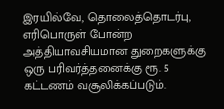இரயில்வே, தொலைத்தொடர்பு, எரிபொருள் போன்ற அத்தியாவசியமான துறைகளுக்கு ஒரு பரிவர்த்தனைக்கு ரூ. 5 கட்டணம் வசூலிக்கப்படும்.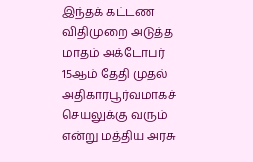இந்தக் கட்டண விதிமுறை அடுத்த மாதம் அக்டோபர் 15ஆம் தேதி முதல் அதிகாரபூர்வமாகச் செயலுக்கு வரும் என்று மத்திய அரசு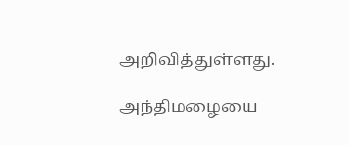அறிவித்துள்ளது.

அந்திமழையை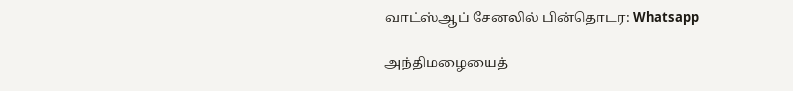வாட்ஸ்ஆப் சேனலில் பின்தொடர: Whatsapp

அந்திமழையைத்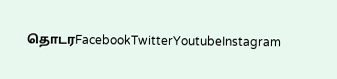தொடரFacebookTwitterYoutubeInstagram